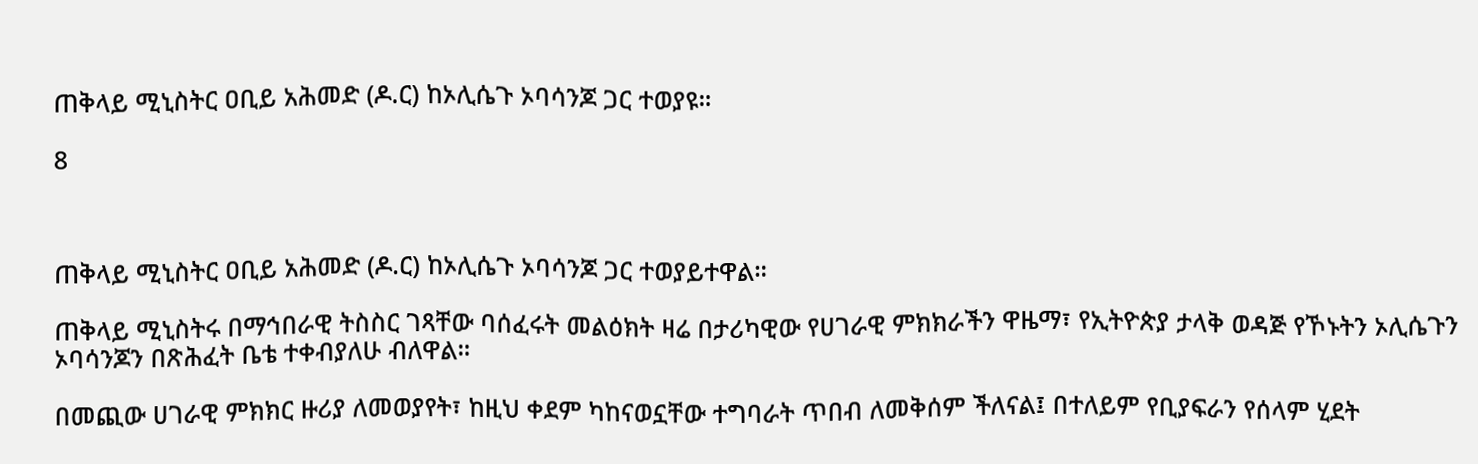ጠቅላይ ሚኒስትር ዐቢይ አሕመድ (ዶ.ር) ከኦሊሴጉ ኦባሳንጆ ጋር ተወያዩ።

8



ጠቅላይ ሚኒስትር ዐቢይ አሕመድ (ዶ.ር) ከኦሊሴጉ ኦባሳንጆ ጋር ተወያይተዋል።

ጠቅላይ ሚኒስትሩ በማኅበራዊ ትስስር ገጻቸው ባሰፈሩት መልዕክት ዛሬ በታሪካዊው የሀገራዊ ምክክራችን ዋዜማ፣ የኢትዮጵያ ታላቅ ወዳጅ የኾኑትን ኦሊሴጉን ኦባሳንጆን በጽሕፈት ቤቴ ተቀብያለሁ ብለዋል።

በመጪው ሀገራዊ ምክክር ዙሪያ ለመወያየት፣ ከዚህ ቀደም ካከናወኗቸው ተግባራት ጥበብ ለመቅሰም ችለናል፤ በተለይም የቢያፍራን የሰላም ሂደት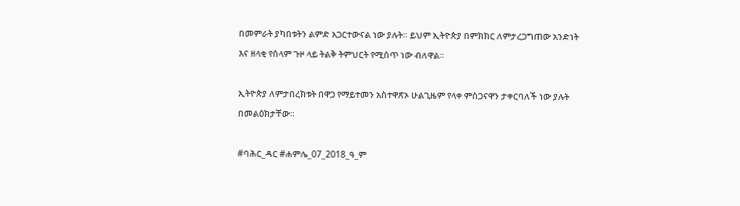በመምራት ያካበቱትን ልምድ አጋርተውናል ነው ያሉት። ይህም ኢትዮጵያ በምክክር ለምታረጋግጠው አንድነት እና ዘላቂ የሰላም ጉዞ ላይ ትልቅ ትምህርት የሚሰጥ ነው ብለዋል።

ኢትዮጵያ ለምታበረክቱት በዋጋ የማይተመን አስተዋጽኦ ሁልጊዜም የላቀ ምስጋናዋን ታቀርባለች ነው ያሉት በመልዕክታቸው።

#ባሕር_ዳር #ሐምሌ_07_2018_ዓ_ም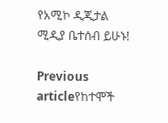የአሚኮ ዲጂታል ሚዲያ ቤተሰብ ይሁኑ!

Previous articleየከተሞች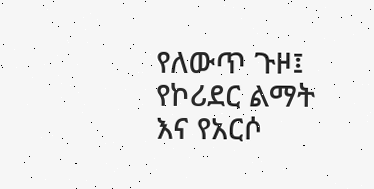የለውጥ ጉዞ፤ የኮሪደር ልማት እና የአርሶ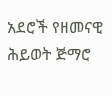አደሮች የዘመናዊ ሕይወት ጅማሮ